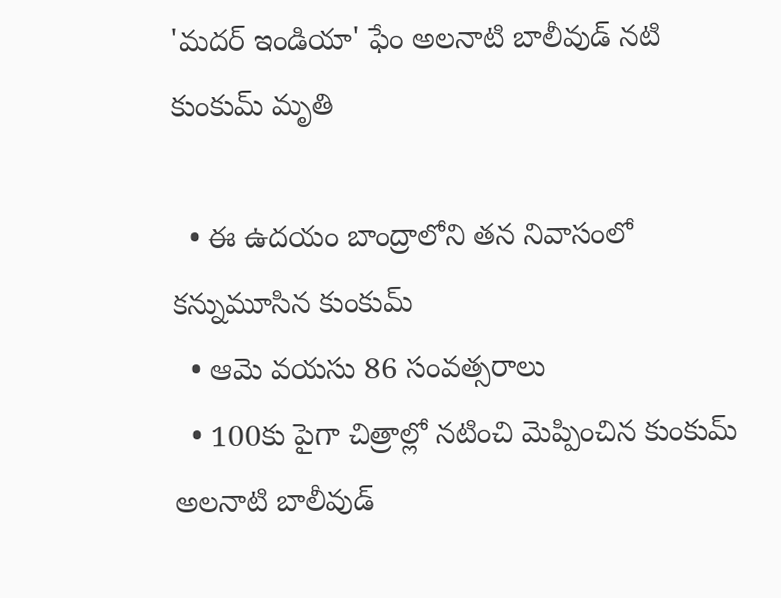'మదర్ ఇండియా' ఫేం అలనాటి బాలీవుడ్ నటి కుంకుమ్ మృతి

  • ఈ ఉదయం బాంద్రాలోని తన నివాసంలో కన్నుమూసిన కుంకుమ్
  • ఆమె వయసు 86 సంవత్సరాలు
  • 100కు పైగా చిత్రాల్లో నటించి మెప్పించిన కుంకుమ్
అలనాటి బాలీవుడ్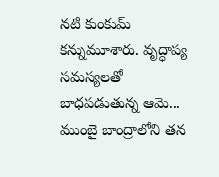నటి కుంకుమ్ కన్నుమూశారు. వృద్ధాప్య సమస్యలతో బాధపడుతున్న ఆమె... ముంబై బాంద్రాలోని తన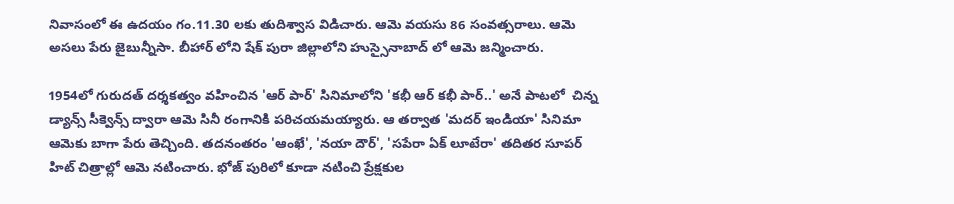నివాసంలో ఈ ఉదయం గం.11.30 లకు తుదిశ్వాస విడిచారు. ఆమె వయసు 86 సంవత్సరాలు. ఆమె అసలు పేరు జైబున్నీసా. బీహార్ లోని షేక్ పురా జిల్లాలోని హుస్సైనాబాద్ లో ఆమె జన్మించారు.

1954లో గురుదత్ దర్శకత్వం వహించిన 'ఆర్ పార్' సినిమాలోని 'కభీ ఆర్ కభీ పార్..' అనే పాటలో  చిన్న డ్యాన్స్ సీక్వెన్స్ ద్వారా ఆమె సినీ రంగానికి పరిచయమయ్యారు. ఆ తర్వాత 'మదర్ ఇండియా' సినిమా ఆమెకు బాగా పేరు తెచ్చింది. తదనంతరం 'ఆంఖే', 'నయా దౌర్', 'సపేరా ఏక్ లూటేరా' తదితర సూపర్ హిట్ చిత్రాల్లో ఆమె నటించారు. భోజ్ పురిలో కూడా నటించి ప్రేక్షకుల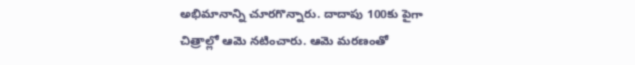అభిమానాన్ని చూరగొన్నారు. దాదాపు 100కు పైగా చిత్రాల్లో ఆమె నటించారు. ఆమె మరణంతో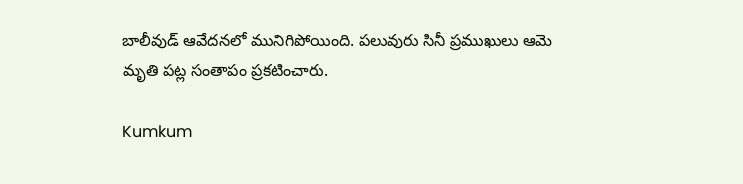బాలీవుడ్ ఆవేదనలో మునిగిపోయింది. పలువురు సినీ ప్రముఖులు ఆమె మృతి పట్ల సంతాపం ప్రకటించారు.

Kumkum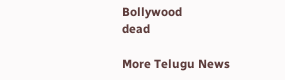Bollywood
dead

More Telugu News